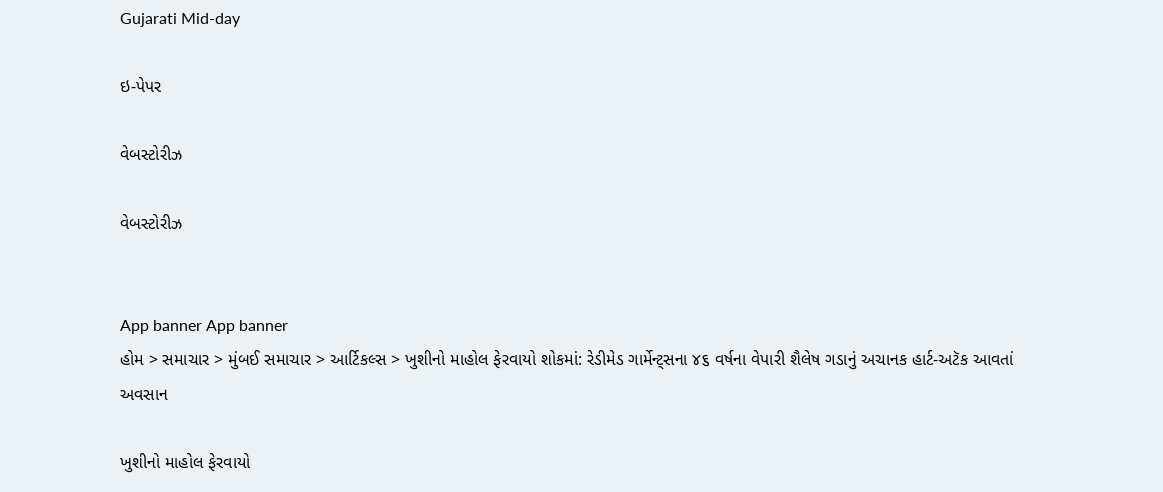Gujarati Mid-day

ઇ-પેપર

વેબસ્ટોરીઝ

વેબસ્ટોરીઝ


App banner App banner
હોમ > સમાચાર > મુંબઈ સમાચાર > આર્ટિકલ્સ > ખુશીનો માહોલ ફેરવાયો શોકમાં: રેડીમેડ ગાર્મેન્ટ્સના ૪૬ વર્ષના વેપારી શૈલેષ ગડાનું અચાનક હાર્ટ-અટૅક આવતાં અવસાન

ખુશીનો માહોલ ફેરવાયો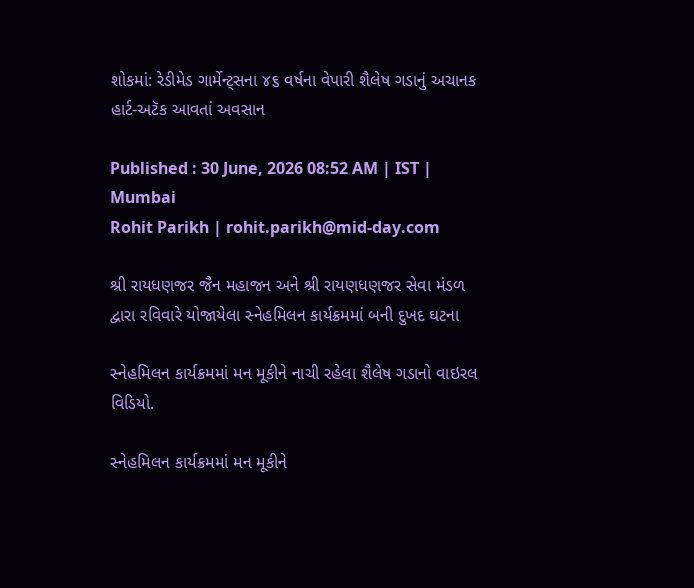શોકમાં: રેડીમેડ ગાર્મેન્ટ્સના ૪૬ વર્ષના વેપારી શૈલેષ ગડાનું અચાનક હાર્ટ-અટૅક આવતાં અવસાન

Published : 30 June, 2026 08:52 AM | IST | Mumbai
Rohit Parikh | rohit.parikh@mid-day.com

શ્રી રાયધણજર જૈન મહાજન અને શ્રી રાયણધણજર સેવા મંડળ દ્વારા રવિવારે યોજાયેલા સ્નેહમિલન કાર્યક્રમમાં બની દુખદ ઘટના

સ્નેહમિલન કાર્યક્રમમાં મન મૂકીને નાચી રહેલા શૈલેષ ગડાનો વાઇરલ વિડિયો.

સ્નેહમિલન કાર્યક્રમમાં મન મૂકીને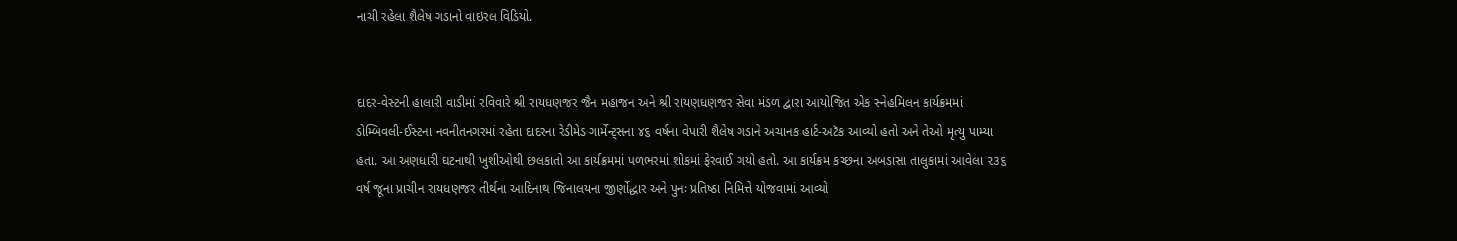નાચી રહેલા શૈલેષ ગડાનો વાઇરલ વિડિયો.


દાદર-વેસ્ટની હાલારી વાડીમાં રવિવારે શ્રી રાયધણજર જૈન મહાજન અને શ્રી રાયણધણજર સેવા મંડળ દ્વારા આયોજિત એક સ્નેહમિલન કાર્યક્રમમાં ડોમ્બિવલી-ઈસ્ટના નવનીતનગરમાં રહેતા દાદરના રેડીમેડ ગાર્મેન્ટ્સના ૪૬ વર્ષના વેપારી શૈલેષ ગડાને અચાનક હાર્ટ-અટૅક આવ્યો હતો અને તેઓ મૃત્યુ પામ્યા હતા. આ અણધારી ઘટનાથી ખુશીઓથી છલકાતો આ કાર્યક્રમમાં પળભરમાં શોકમાં ફેરવાઈ ગયો હતો. આ કાર્યક્રમ કચ્છના અબડાસા તાલુકામાં આવેલા ૨૩૬ વર્ષ જૂના પ્રાચીન રાયધણજર તીર્થના આદિનાથ જિનાલયના જીર્ણોદ્ધાર અને પુનઃ પ્રતિષ્ઠા નિમિત્તે યોજવામાં આવ્યો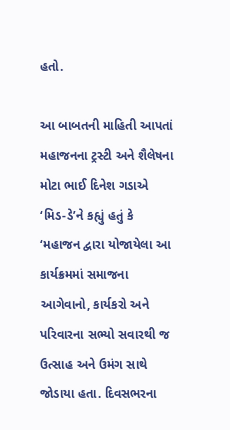હતો.

આ બાબતની માહિતી આપતાં મહાજનના ટ્રસ્ટી અને શૈલેષના મોટા ભાઈ દિનેશ ગડાએ ‘મિડ-ડે’ને કહ્યું હતું કે ‘મહાજન દ્વારા યોજાયેલા આ કાર્યક્રમમાં સમાજના આગેવાનો, કાર્યકરો અને પરિવારના સભ્યો સવારથી જ ઉત્સાહ અને ઉમંગ સાથે જોડાયા હતા. દિવસભરના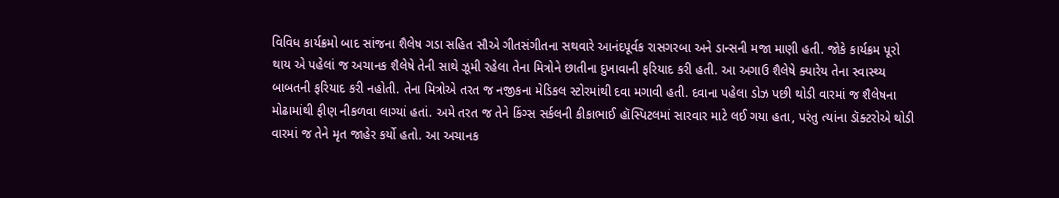વિવિધ કાર્યક્રમો બાદ સાંજના શૈલેષ ગડા સહિત સૌએ ગીતસંગીતના સથવારે આનંદપૂર્વક રાસગરબા અને ડાન્સની મજા માણી હતી. જોકે કાર્યક્રમ પૂરો થાય એ પહેલાં જ અચાનક શૈલેષે તેની સાથે ઝૂમી રહેલા તેના મિત્રોને છાતીના દુખાવાની ફરિયાદ કરી હતી. આ અગાઉ શૈલેષે ક્યારેય તેના સ્વાસ્થ્ય બાબતની ફરિયાદ કરી નહોતી. તેના મિત્રોએ તરત જ નજીકના મેડિકલ સ્ટોરમાંથી દવા મગાવી હતી. દવાના પહેલા ડોઝ પછી થોડી વારમાં જ શૈલેષના મોઢામાંથી ફીણ નીકળવા લાગ્યાં હતાં. અમે તરત જ તેને ‌કિંગ્સ સર્કલની કીકાભાઈ હૉસ્પિટલમાં સારવાર માટે લઈ ગયા હતા, પરંતુ ત્યાંના ડૉક્ટરોએ થોડી વારમાં જ તેને મૃત જાહેર કર્યો હતો. આ અચાનક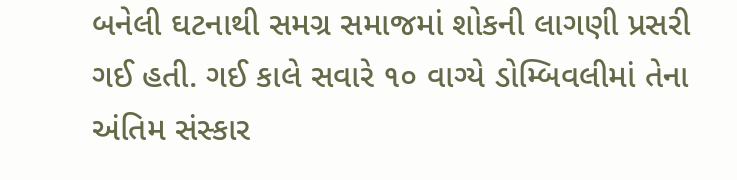બનેલી ઘટનાથી સમગ્ર સમાજમાં શોકની લાગણી પ્રસરી ગઈ હતી. ગઈ કાલે સવારે ૧૦ વાગ્યે ડોમ્બિવલીમાં તેના અંતિમ સંસ્કાર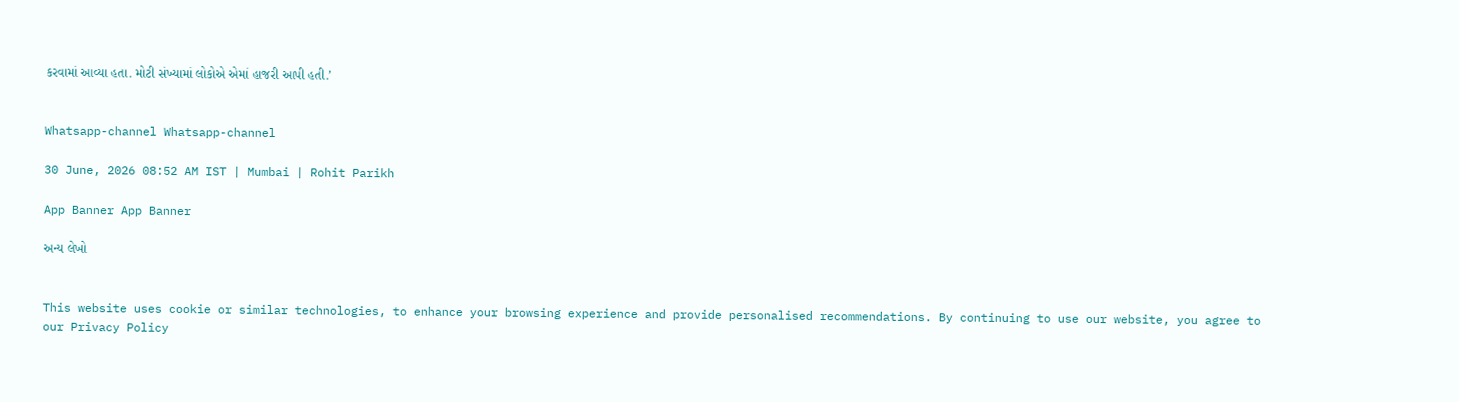કરવામાં આવ્યા હતા. મોટી સંખ્યામાં લોકોએ એમાં હાજરી આપી હતી.’


Whatsapp-channel Whatsapp-channel

30 June, 2026 08:52 AM IST | Mumbai | Rohit Parikh

App Banner App Banner

અન્ય લેખો


This website uses cookie or similar technologies, to enhance your browsing experience and provide personalised recommendations. By continuing to use our website, you agree to our Privacy Policy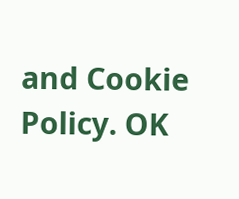and Cookie Policy. OK